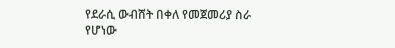የደራሲ ውብሸት በቀለ የመጀመሪያ ስራ የሆነው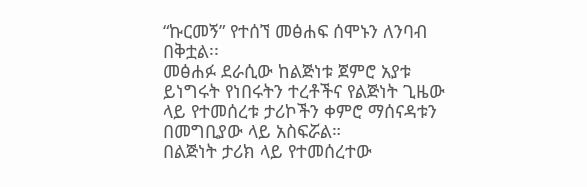“ኩርመኝ” የተሰኘ መፅሐፍ ሰሞኑን ለንባብ በቅቷል፡፡
መፅሐፉ ደራሲው ከልጅነቱ ጀምሮ አያቱ ይነግሩት የነበሩትን ተረቶችና የልጅነት ጊዜው ላይ የተመሰረቱ ታሪኮችን ቀምሮ ማሰናዳቱን በመግቢያው ላይ አስፍሯል።
በልጅነት ታሪክ ላይ የተመሰረተው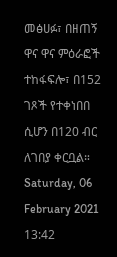መፅሀፉ፣ በዘጠኝ ዋና ዋና ምዕራፎች ተከፋፍሎ፣ በ152 ገጾች የተቀነበበ ሲሆን በ120 ብር ለገበያ ቀርቧል።
Saturday, 06 February 2021 13:42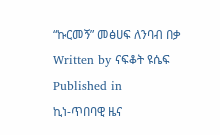“ኩርመኝ” መፅሀፍ ለንባብ በቃ
Written by ናፍቆት ዩሴፍ
Published in
ኪነ-ጥበባዊ ዜና